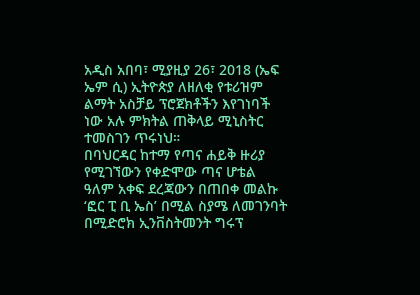አዲስ አበባ፣ ሚያዚያ 26፣ 2018 (ኤፍ ኤም ሲ) ኢትዮጵያ ለዘለቂ የቱሪዝም ልማት አስቻይ ፕሮጀክቶችን እየገነባች ነው አሉ ምክትል ጠቅላይ ሚኒስትር ተመስገን ጥሩነህ።
በባህርዳር ከተማ የጣና ሐይቅ ዙሪያ የሚገኘውን የቀድሞው ጣና ሆቴል ዓለም አቀፍ ደረጃውን በጠበቀ መልኩ ‘ፎር ፒ ቢ ኤስ’ በሚል ስያሜ ለመገንባት በሚድሮክ ኢንቨስትመንት ግሩፕ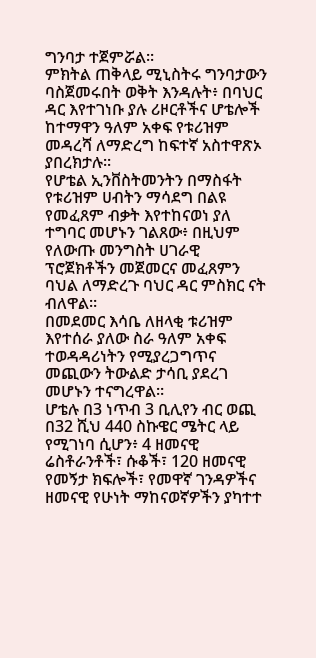ግንባታ ተጀምሯል፡፡
ምክትል ጠቅላይ ሚኒስትሩ ግንባታውን ባስጀመሩበት ወቅት እንዳሉት፥ በባህር ዳር እየተገነቡ ያሉ ሪዞርቶችና ሆቴሎች ከተማዋን ዓለም አቀፍ የቱሪዝም መዳረሻ ለማድረግ ከፍተኛ አስተዋጽኦ ያበረክታሉ፡፡
የሆቴል ኢንቨስትመንትን በማስፋት የቱሪዝም ሀብትን ማሳደግ በልዩ የመፈጸም ብቃት እየተከናወነ ያለ ተግባር መሆኑን ገልጸው፥ በዚህም የለውጡ መንግስት ሀገራዊ ፕሮጀክቶችን መጀመርና መፈጸምን ባህል ለማድረጉ ባህር ዳር ምስክር ናት ብለዋል።
በመደመር እሳቤ ለዘላቂ ቱሪዝም እየተሰራ ያለው ስራ ዓለም አቀፍ ተወዳዳሪነትን የሚያረጋግጥና መጪውን ትውልድ ታሳቢ ያደረገ መሆኑን ተናግረዋል።
ሆቴሉ በ3 ነጥብ 3 ቢሊየን ብር ወጪ በ32 ሺህ 440 ስኩዌር ሜትር ላይ የሚገነባ ሲሆን፥ 4 ዘመናዊ ሬስቶራንቶች፣ ሱቆች፣ 120 ዘመናዊ የመኝታ ክፍሎች፣ የመዋኛ ገንዳዎችና ዘመናዊ የሁነት ማከናወኛዎችን ያካተተ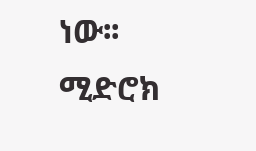ነው፡፡
ሚድሮክ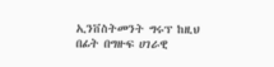ኢንቨስትመንት ግሩፕ ከዚህ በፊት በግዙፍ ሀገራዊ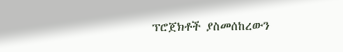ፕሮጀክቶች ያስመሰከረውን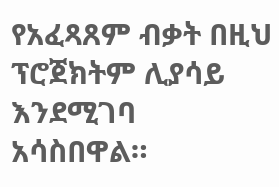የአፈጻጸም ብቃት በዚህ ፕሮጀክትም ሊያሳይ እንደሚገባ አሳስበዋል።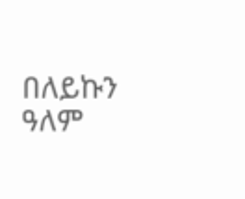በለይኩን ዓለም